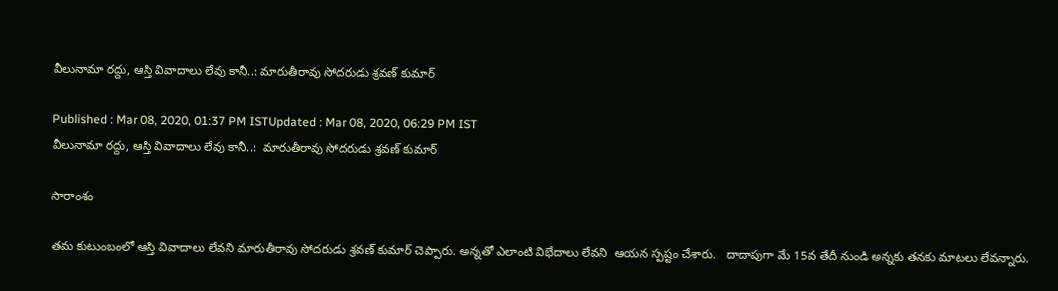వీలునామా రద్దు, ఆస్తి వివాదాలు లేవు కానీ..: మారుతీరావు సోదరుడు శ్రవణ్ కుమార్

Published : Mar 08, 2020, 01:37 PM ISTUpdated : Mar 08, 2020, 06:29 PM IST
వీలునామా రద్దు, ఆస్తి వివాదాలు లేవు కానీ..:  మారుతీరావు సోదరుడు శ్రవణ్ కుమార్

సారాంశం

తమ కుటుంబంలో ఆస్తి వివాదాలు లేవని మారుతీరావు సోదరుడు శ్రవణ్ కుమార్ చెప్పారు. అన్నతో ఎలాంటి విభేదాలు లేవని  ఆయన స్పష్టం చేశారు.   దాదాపుగా మే 15వ తేదీ నుండి అన్నకు తనకు మాటలు లేవన్నారు.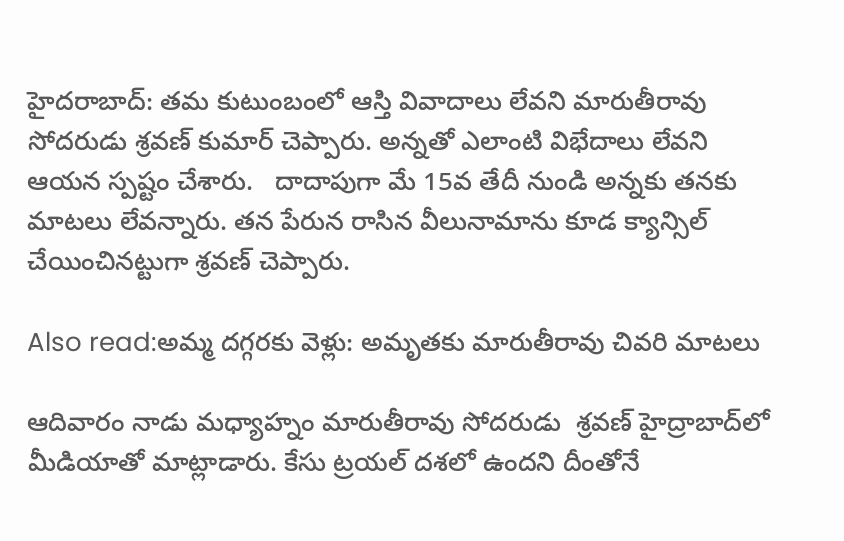హైదరాబాద్: తమ కుటుంబంలో ఆస్తి వివాదాలు లేవని మారుతీరావు సోదరుడు శ్రవణ్ కుమార్ చెప్పారు. అన్నతో ఎలాంటి విభేదాలు లేవని  ఆయన స్పష్టం చేశారు.   దాదాపుగా మే 15వ తేదీ నుండి అన్నకు తనకు మాటలు లేవన్నారు. తన పేరున రాసిన వీలునామాను కూడ క్యాన్సిల్‌ చేయించినట్టుగా శ్రవణ్ చెప్పారు.

Also read:అమ్మ దగ్గరకు వెళ్లు: అమృతకు మారుతీరావు చివరి మాటలు

ఆదివారం నాడు మధ్యాహ్నం మారుతీరావు సోదరుడు  శ్రవణ్ హైద్రాబాద్‌లో మీడియాతో మాట్లాడారు. కేసు ట్రయల్‌ దశలో ఉందని దీంతోనే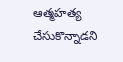ఆత్మహత్య చేసుకొన్నాడని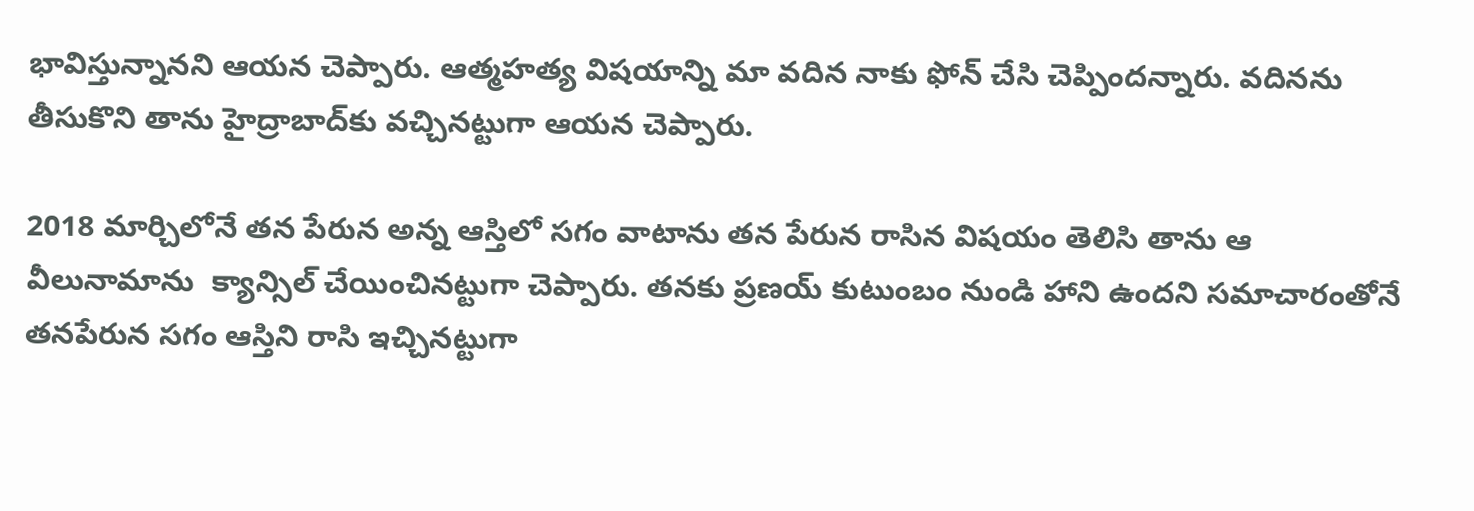భావిస్తున్నానని ఆయన చెప్పారు. ఆత్మహత్య విషయాన్ని మా వదిన నాకు ఫోన్ చేసి చెప్పిందన్నారు. వదినను తీసుకొని తాను హైద్రాబాద్‌కు వచ్చినట్టుగా ఆయన చెప్పారు.

2018 మార్చిలోనే తన పేరున అన్న ఆస్తిలో సగం వాటాను తన పేరున రాసిన విషయం తెలిసి తాను ఆ వీలునామాను  క్యాన్సిల్ చేయించినట్టుగా చెప్పారు. తనకు ప్రణయ్ కుటుంబం నుండి హాని ఉందని సమాచారంతోనే తనపేరున సగం ఆస్తిని రాసి ఇచ్చినట్టుగా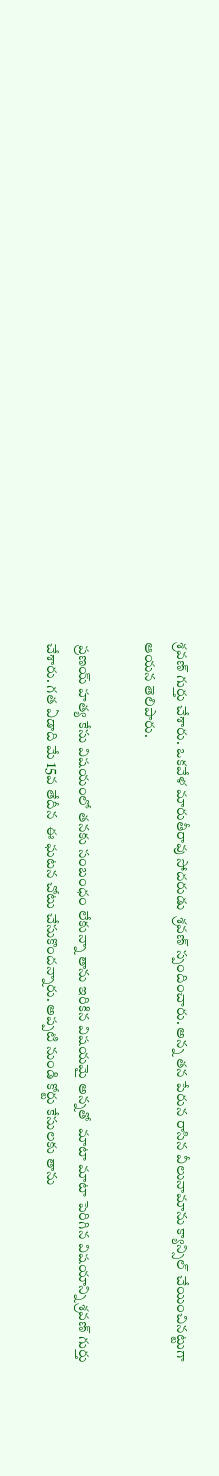శ్రవణ్ గుర్తు చేశారు. ఒకవేళ మారుతీరావు సోదరుడు  శ్రవణ్ స్పందించారు. అన్న తన పేరున రాసిన వీలునామాను క్యాన్సిల్ చేయించినట్టుగా ఆయన తెలిపారు.

 ప్రణయ్ హత్య కేసు విషయంలో తనకు సంబంధం లేకున్నా తాను ఇరికిన విషయమై అన్నతో  మాటా మాటా పెరిగిన విషయాన్ని శ్రవణ్ గుర్తు చేశారు. గత ఏడాది మే 15వ తేదీన  ఈ ఘటన చోటు చేసుకొందన్నారు. అప్పటి నుండి కోర్టు కేసులకు తాను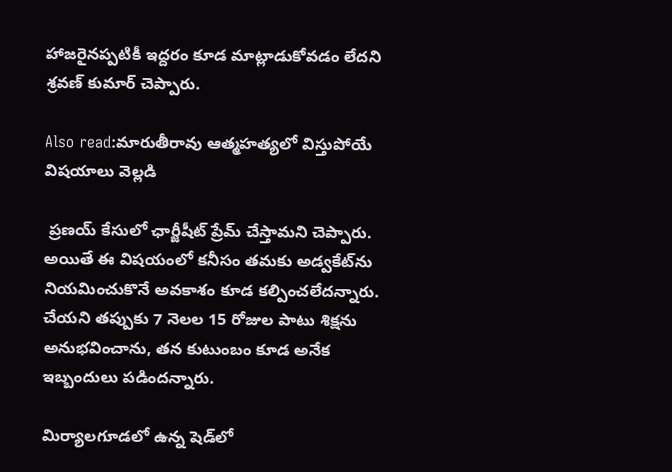హాజరైనప్పటికీ ఇద్దరం కూడ మాట్లాడుకోవడం లేదని  శ్రవణ్ కుమార్ చెప్పారు.

Also read:మారుతీరావు ఆత్మహత్యలో విస్తుపోయే విషయాలు వెల్లడి

 ప్రణయ్ కేసులో ఛార్జీషీట్ ప్రేమ్ చేస్తామని చెప్పారు. అయితే ఈ విషయంలో కనీసం తమకు అడ్వకేట్‌ను నియమించుకొనే అవకాశం కూడ కల్పించలేదన్నారు.  చేయని తప్పుకు 7 నెలల 15 రోజుల పాటు శిక్షను అనుభవించాను, తన కుటుంబం కూడ అనేక ఇబ్బందులు పడిందన్నారు.

మిర్యాలగూడలో ఉన్న షెడ్‌లో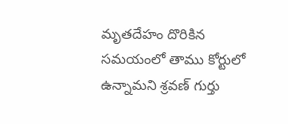మృతదేహం దొరికిన సమయంలో తాము కోర్టులో ఉన్నామని శ్రవణ్ గుర్తు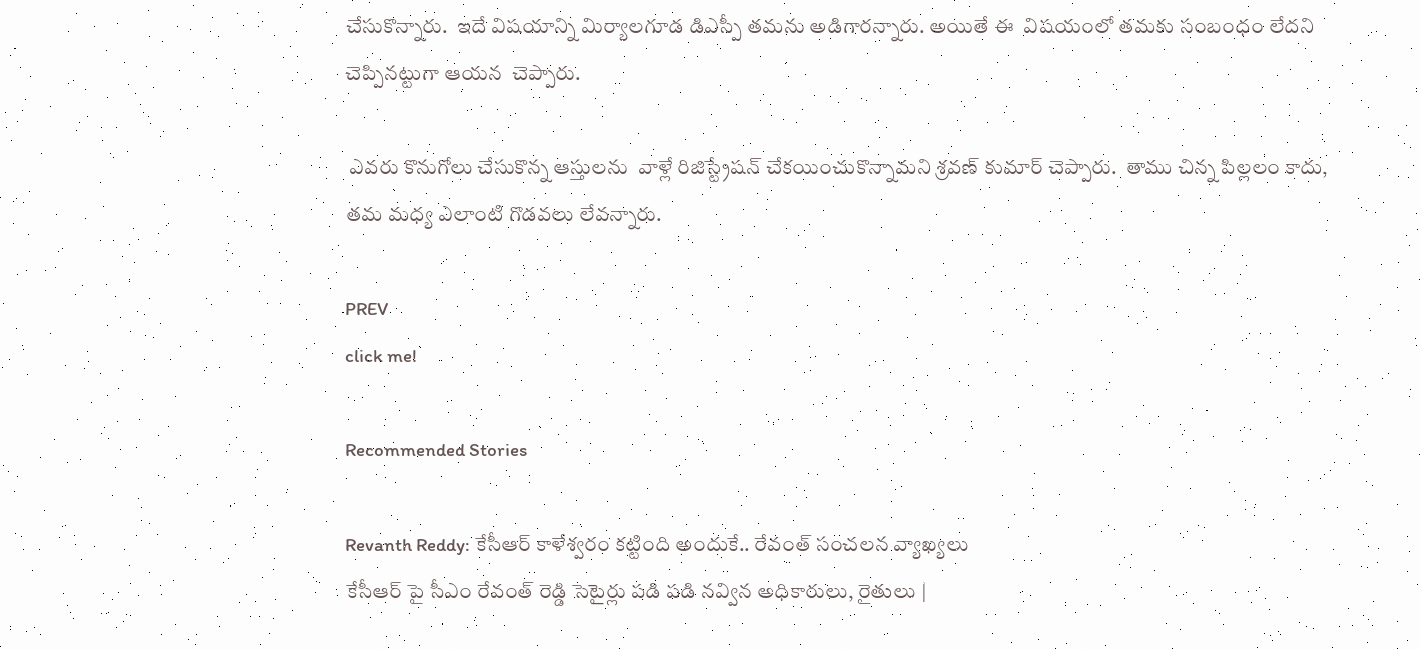చేసుకొన్నారు.  ఇదే విషయాన్ని మిర్యాలగూడ డిఎస్పీ తమను అడిగారన్నారు. అయితే ఈ  విషయంలో తమకు సంబంధం లేదని చెప్పినట్టుగా ఆయన  చెప్పారు.

 ఎవరు కొనుగోలు చేసుకొన్న ఆస్తులను  వాళ్లే రిజిస్ట్రేషన్ చేకయించుకొన్నామని శ్రవణ్ కుమార్ చెప్పారు.  తాము చిన్న పిల్లలం కాదు, తమ మధ్య ఎలాంటి గొడవలు లేవన్నారు.

PREV
click me!

Recommended Stories

Revanth Reddy: కేసీఆర్ కాళేశ్వరం కట్టింది అందుకే.. రేవంత్ సంచలన వ్యాఖ్యలు
కేసీఆర్ పై సీఎం రేవంత్ రెడ్డి సెటైర్లు పడి పడి నవ్విన అధికారులు, రైతులు |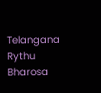Telangana Rythu Bharosa